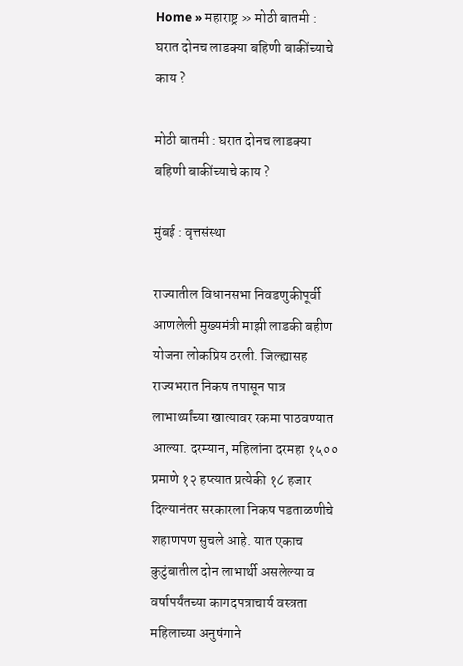Home » महाराष्ट्र » मोठी बातमी : घरात दोनच लाडक्या बहिणी बाकींच्याचे काय ?

मोठी बातमी : घरात दोनच लाडक्या बहिणी बाकींच्याचे काय ?

मुंबई : वृत्तसंस्था

राज्यातील विधानसभा निवडणुकीपूर्वी आणलेली मुख्यमंत्री माझी लाडकी बहीण योजना लोकप्रिय ठरली. जिल्ह्यासह राज्यभरात निकष तपासून पात्र लाभार्थ्यांच्या खात्यावर रकमा पाठवण्यात आल्या. दरम्यान, महिलांना दरमहा १५०० प्रमाणे १२ हप्त्यात प्रत्येकी १८ हजार दिल्यानंतर सरकारला निकष पडताळणीचे शहाणपण सुचले आहे. यात एकाच कुटुंबातील दोन लाभार्थी असलेल्या व वर्षापर्यंतच्या कागदपत्राचार्य वस्त्रता महिलाच्या अनुषंगाने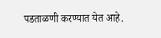पडताळणी करण्यात येत आहे.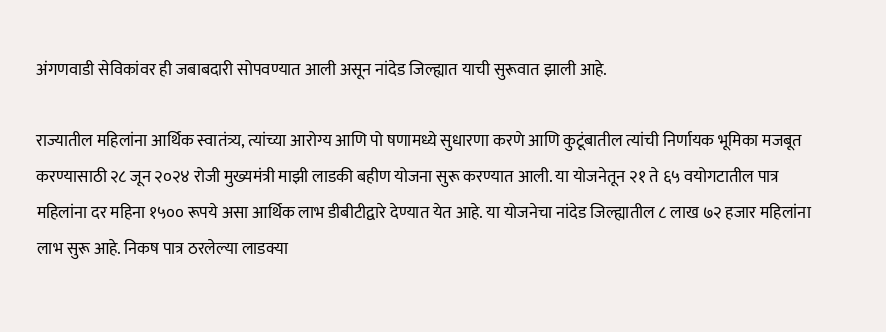अंगणवाडी सेविकांवर ही जबाबदारी सोपवण्यात आली असून नांदेड जिल्ह्यात याची सुरूवात झाली आहे.

राज्यातील महिलांना आर्थिक स्वातंत्र्य, त्यांच्या आरोग्य आणि पो षणामध्ये सुधारणा करणे आणि कुटूंबातील त्यांची निर्णायक भूमिका मजबूत करण्यासाठी २८ जून २०२४ रोजी मुख्यमंत्री माझी लाडकी बहीण योजना सुरू करण्यात आली. या योजनेतून २१ ते ६५ वयोगटातील पात्र महिलांना दर महिना १५०० रूपये असा आर्थिक लाभ डीबीटीद्वारे देण्यात येत आहे. या योजनेचा नांदेड जिल्ह्यातील ८ लाख ७२ हजार महिलांना लाभ सुरू आहे. निकष पात्र ठरलेल्या लाडक्या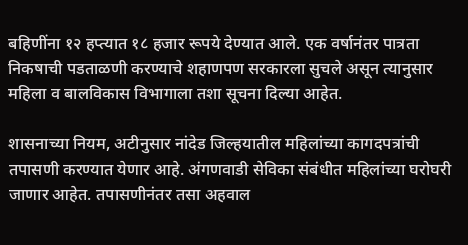बहिणींना १२ हप्त्यात १८ हजार रूपये देण्यात आले. एक वर्षानंतर पात्रता निकषाची पडताळणी करण्याचे शहाणपण सरकारला सुचले असून त्यानुसार महिला व बालविकास विभागाला तशा सूचना दिल्या आहेत.

शासनाच्या नियम, अटीनुसार नांदेड जिल्हयातील महिलांच्या कागदपत्रांची तपासणी करण्यात येणार आहे. अंगणवाडी सेविका संबंधीत महिलांच्या घरोघरी जाणार आहेत. तपासणीनंतर तसा अहवाल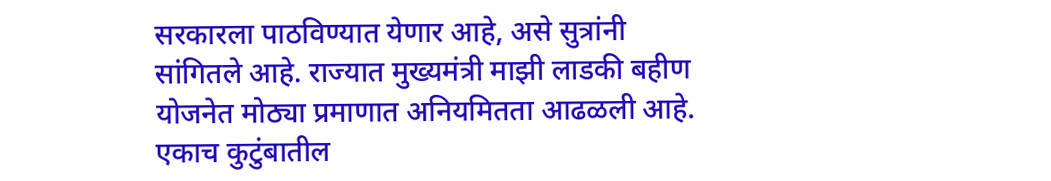सरकारला पाठविण्यात येणार आहे, असे सुत्रांनी सांगितले आहे. राज्यात मुख्यमंत्री माझी लाडकी बहीण योजनेत मोठ्या प्रमाणात अनियमितता आढळली आहे. एकाच कुटुंबातील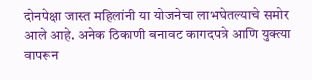दोनपेक्षा जास्त महिलांनी या योजनेचा लाभघेतल्याचे समोर आले आहे. अनेक ठिकाणी बनावट कागदपत्रे आणि युक्त्या वापरून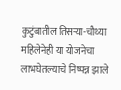कुटुंबातील तिसऱ्या-चौथ्या महिलेनेही या योजनेचा लाभघेतल्याचे निष्पन्न झाले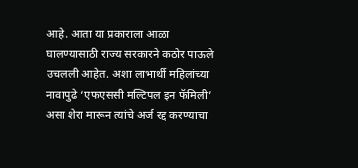आहे. आता या प्रकाराला आळा घालण्यासाठी राज्य सरकारने कठोर पाऊले उचलली आहेत. अशा लाभार्थी महिलांच्या नावापुढे ‘एफएससी मल्टिपल इन फॅमिली’ असा शेरा मारून त्यांचे अर्ज रद्द करण्याचा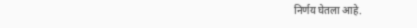निर्णय घेतला आहे.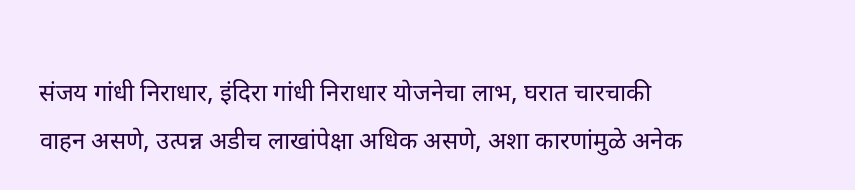संजय गांधी निराधार, इंदिरा गांधी निराधार योजनेचा लाभ, घरात चारचाकी वाहन असणे, उत्पन्न अडीच लाखांपेक्षा अधिक असणे, अशा कारणांमुळे अनेक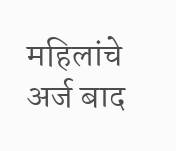महिलांचे अर्ज बाद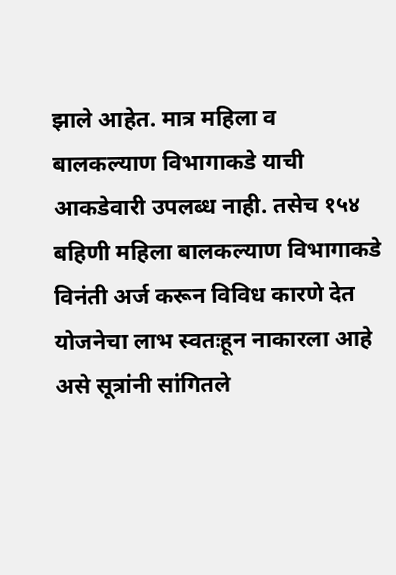झाले आहेत. मात्र महिला व बालकल्याण विभागाकडे याची आकडेवारी उपलब्ध नाही. तसेच १५४ बहिणी महिला बालकल्याण विभागाकडे विनंती अर्ज करून विविध कारणे देत योजनेचा लाभ स्वतःहून नाकारला आहे असे सूत्रांनी सांगितले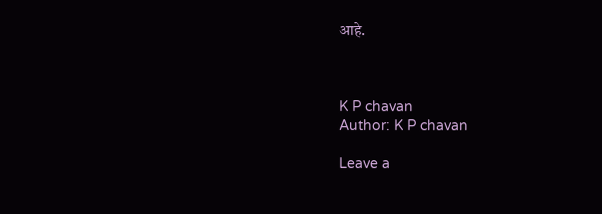आहे.



K P chavan
Author: K P chavan

Leave a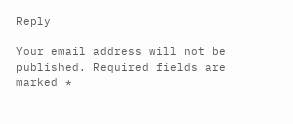Reply

Your email address will not be published. Required fields are marked *